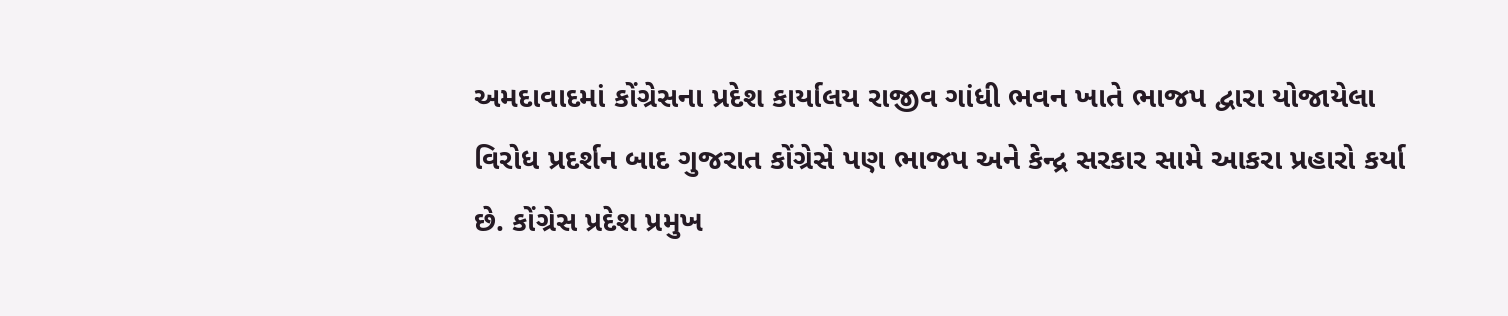અમદાવાદમાં કોંગ્રેસના પ્રદેશ કાર્યાલય રાજીવ ગાંધી ભવન ખાતે ભાજપ દ્વારા યોજાયેલા વિરોધ પ્રદર્શન બાદ ગુજરાત કોંગ્રેસે પણ ભાજપ અને કેન્દ્ર સરકાર સામે આકરા પ્રહારો કર્યા છે. કોંગ્રેસ પ્રદેશ પ્રમુખ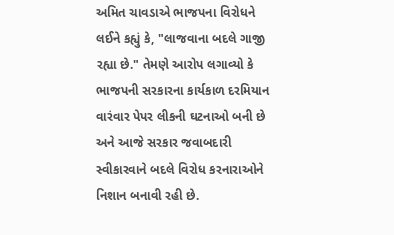અમિત ચાવડાએ ભાજપના વિરોધને લઈને કહ્યું કે, "લાજવાના બદલે ગાજી રહ્યા છે." તેમણે આરોપ લગાવ્યો કે ભાજપની સરકારના કાર્યકાળ દરમિયાન વારંવાર પેપર લીકની ઘટનાઓ બની છે અને આજે સરકાર જવાબદારી સ્વીકારવાને બદલે વિરોધ કરનારાઓને નિશાન બનાવી રહી છે.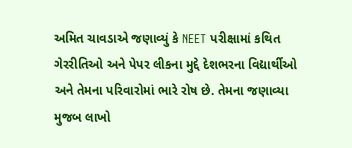અમિત ચાવડાએ જણાવ્યું કે NEET પરીક્ષામાં કથિત ગેરરીતિઓ અને પેપર લીકના મુદ્દે દેશભરના વિદ્યાર્થીઓ અને તેમના પરિવારોમાં ભારે રોષ છે. તેમના જણાવ્યા મુજબ લાખો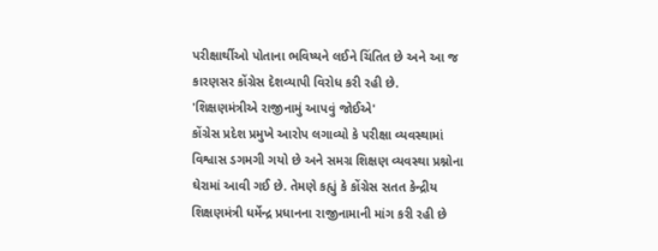પરીક્ષાર્થીઓ પોતાના ભવિષ્યને લઈને ચિંતિત છે અને આ જ કારણસર કોંગ્રેસ દેશવ્યાપી વિરોધ કરી રહી છે.
'શિક્ષણમંત્રીએ રાજીનામું આપવું જોઈએ'
કોંગ્રેસ પ્રદેશ પ્રમુખે આરોપ લગાવ્યો કે પરીક્ષા વ્યવસ્થામાં વિશ્વાસ ડગમગી ગયો છે અને સમગ્ર શિક્ષણ વ્યવસ્થા પ્રશ્નોના ઘેરામાં આવી ગઈ છે. તેમણે કહ્યું કે કોંગ્રેસ સતત કેન્દ્રીય શિક્ષણમંત્રી ધર્મેન્દ્ર પ્રધાનના રાજીનામાની માંગ કરી રહી છે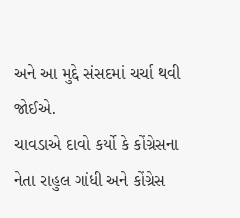અને આ મુદ્દે સંસદમાં ચર્ચા થવી જોઈએ.
ચાવડાએ દાવો કર્યો કે કોંગ્રેસના નેતા રાહુલ ગાંધી અને કોંગ્રેસ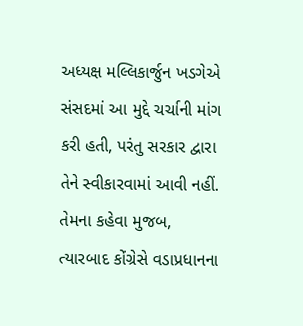અધ્યક્ષ મલ્લિકાર્જુન ખડગેએ સંસદમાં આ મુદ્દે ચર્ચાની માંગ કરી હતી, પરંતુ સરકાર દ્વારા તેને સ્વીકારવામાં આવી નહીં. તેમના કહેવા મુજબ, ત્યારબાદ કોંગ્રેસે વડાપ્રધાનના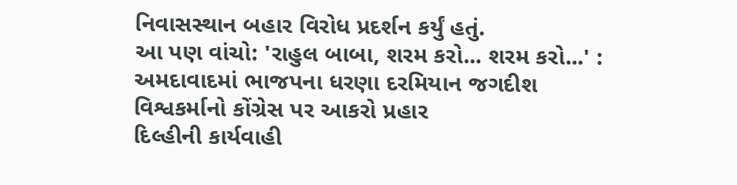નિવાસસ્થાન બહાર વિરોધ પ્રદર્શન કર્યું હતું.
આ પણ વાંચો: 'રાહુલ બાબા, શરમ કરો... શરમ કરો...' : અમદાવાદમાં ભાજપના ધરણા દરમિયાન જગદીશ વિશ્વકર્માનો કોંગ્રેસ પર આકરો પ્રહાર
દિલ્હીની કાર્યવાહી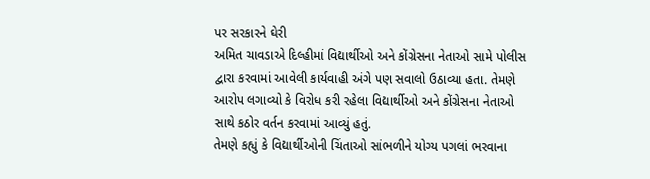પર સરકારને ઘેરી
અમિત ચાવડાએ દિલ્હીમાં વિદ્યાર્થીઓ અને કોંગ્રેસના નેતાઓ સામે પોલીસ દ્વારા કરવામાં આવેલી કાર્યવાહી અંગે પણ સવાલો ઉઠાવ્યા હતા. તેમણે આરોપ લગાવ્યો કે વિરોધ કરી રહેલા વિદ્યાર્થીઓ અને કોંગ્રેસના નેતાઓ સાથે કઠોર વર્તન કરવામાં આવ્યું હતું.
તેમણે કહ્યું કે વિદ્યાર્થીઓની ચિંતાઓ સાંભળીને યોગ્ય પગલાં ભરવાના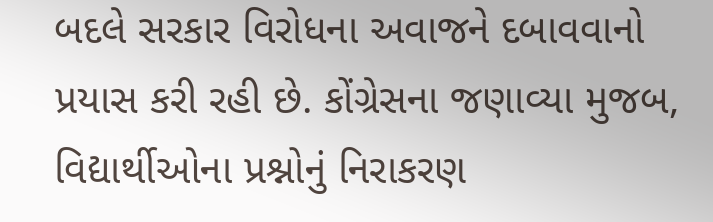બદલે સરકાર વિરોધના અવાજને દબાવવાનો પ્રયાસ કરી રહી છે. કોંગ્રેસના જણાવ્યા મુજબ, વિદ્યાર્થીઓના પ્રશ્નોનું નિરાકરણ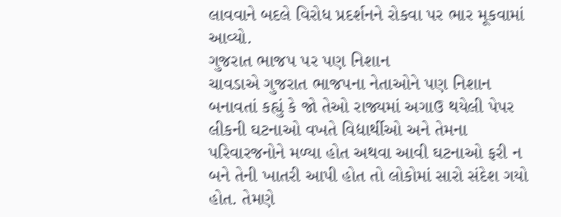લાવવાને બદલે વિરોધ પ્રદર્શનને રોકવા પર ભાર મૂકવામાં આવ્યો.
ગુજરાત ભાજપ પર પણ નિશાન
ચાવડાએ ગુજરાત ભાજપના નેતાઓને પણ નિશાન બનાવતાં કહ્યું કે જો તેઓ રાજ્યમાં અગાઉ થયેલી પેપર લીકની ઘટનાઓ વખતે વિદ્યાર્થીઓ અને તેમના પરિવારજનોને મળ્યા હોત અથવા આવી ઘટનાઓ ફરી ન બને તેની ખાતરી આપી હોત તો લોકોમાં સારો સંદેશ ગયો હોત. તેમણે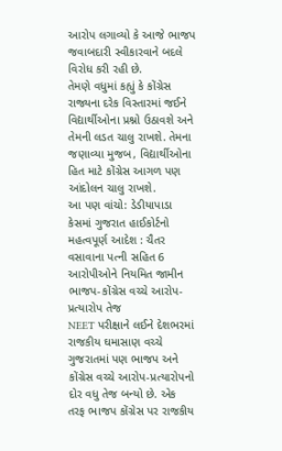આરોપ લગાવ્યો કે આજે ભાજપ જવાબદારી સ્વીકારવાને બદલે વિરોધ કરી રહી છે.
તેમણે વધુમાં કહ્યું કે કોંગ્રેસ રાજ્યના દરેક વિસ્તારમાં જઈને વિદ્યાર્થીઓના પ્રશ્નો ઉઠાવશે અને તેમની લડત ચાલુ રાખશે. તેમના જણાવ્યા મુજબ, વિદ્યાર્થીઓના હિત માટે કોંગ્રેસ આગળ પણ આંદોલન ચાલુ રાખશે.
આ પણ વાંચો: ડેડીયાપાડા કેસમાં ગુજરાત હાઈકોર્ટનો મહત્વપૂર્ણ આદેશ : ચૈતર વસાવાના પત્ની સહિત 6 આરોપીઓને નિયમિત જામીન
ભાજપ-કોંગ્રેસ વચ્ચે આરોપ-પ્રત્યારોપ તેજ
NEET પરીક્ષાને લઈને દેશભરમાં રાજકીય ઘમાસાણ વચ્ચે ગુજરાતમાં પણ ભાજપ અને કોંગ્રેસ વચ્ચે આરોપ-પ્રત્યારોપનો દોર વધુ તેજ બન્યો છે. એક તરફ ભાજપ કોંગ્રેસ પર રાજકીય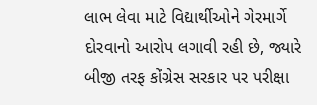લાભ લેવા માટે વિદ્યાર્થીઓને ગેરમાર્ગે દોરવાનો આરોપ લગાવી રહી છે, જ્યારે બીજી તરફ કોંગ્રેસ સરકાર પર પરીક્ષા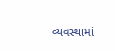વ્યવસ્થામાં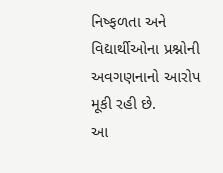નિષ્ફળતા અને વિદ્યાર્થીઓના પ્રશ્નોની અવગણનાનો આરોપ મૂકી રહી છે.
આ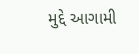મુદ્દે આગામી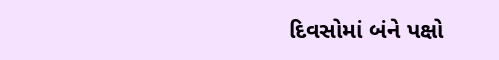દિવસોમાં બંને પક્ષો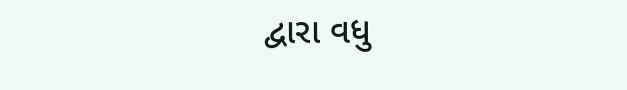દ્વારા વધુ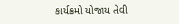કાર્યક્રમો યોજાય તેવી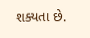શક્યતા છે.